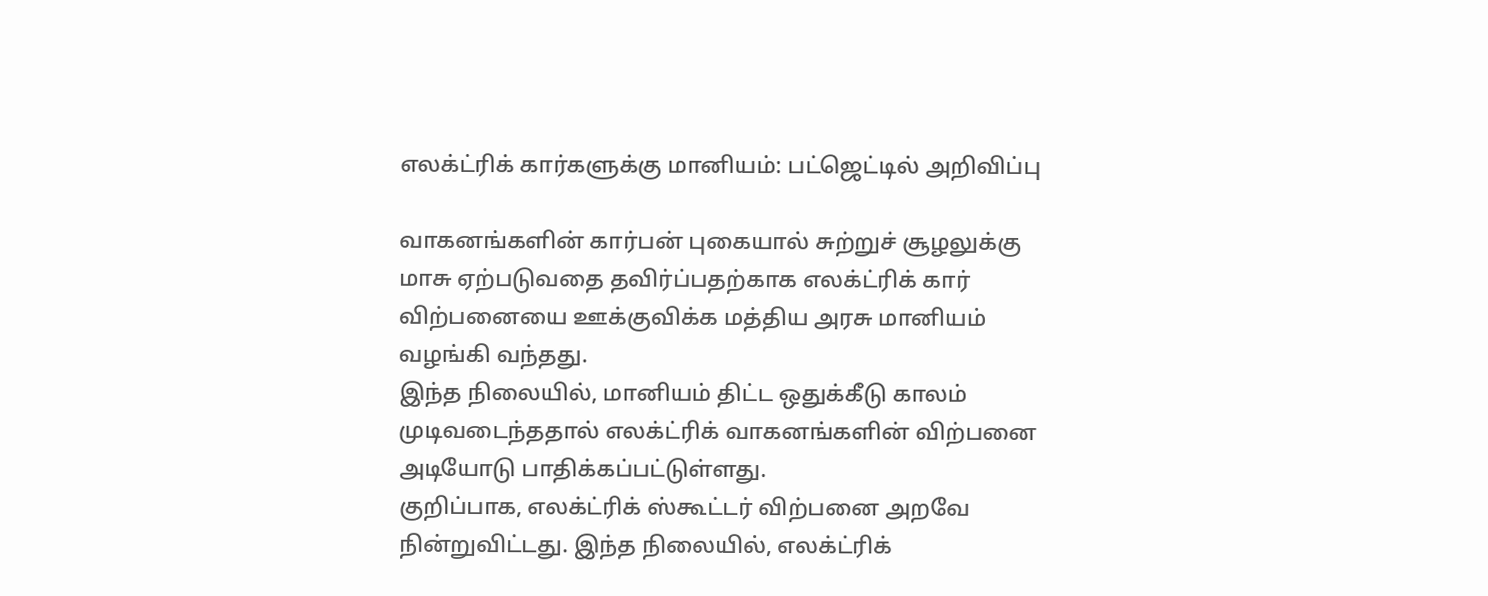எலக்ட்ரிக் கார்களுக்கு மானியம்: பட்ஜெட்டில் அறிவிப்பு

வாகனங்களின் கார்பன் புகையால் சுற்றுச் சூழலுக்கு மாசு ஏற்படுவதை தவிர்ப்பதற்காக எலக்ட்ரிக் கார் விற்பனையை ஊக்குவிக்க மத்திய அரசு மானியம் வழங்கி வந்தது.
இந்த நிலையில், மானியம் திட்ட ஒதுக்கீடு காலம் முடிவடைந்ததால் எலக்ட்ரிக் வாகனங்களின் விற்பனை அடியோடு பாதிக்கப்பட்டுள்ளது.
குறிப்பாக, எலக்ட்ரிக் ஸ்கூட்டர் விற்பனை அறவே நின்றுவிட்டது. இந்த நிலையில், எலக்ட்ரிக்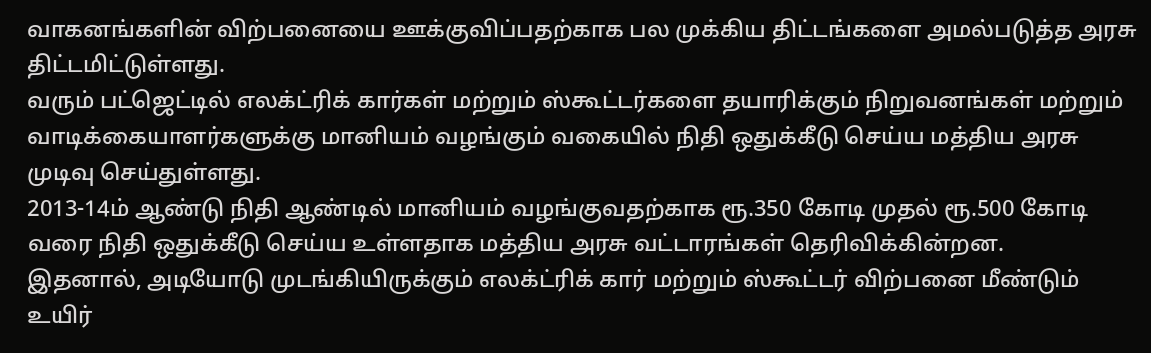வாகனங்களின் விற்பனையை ஊக்குவிப்பதற்காக பல முக்கிய திட்டங்களை அமல்படுத்த அரசு திட்டமிட்டுள்ளது.
வரும் பட்ஜெட்டில் எலக்ட்ரிக் கார்கள் மற்றும் ஸ்கூட்டர்களை தயாரிக்கும் நிறுவனங்கள் மற்றும் வாடிக்கையாளர்களுக்கு மானியம் வழங்கும் வகையில் நிதி ஒதுக்கீடு செய்ய மத்திய அரசு முடிவு செய்துள்ளது.
2013-14ம் ஆண்டு நிதி ஆண்டில் மானியம் வழங்குவதற்காக ரூ.350 கோடி முதல் ரூ.500 கோடி வரை நிதி ஒதுக்கீடு செய்ய உள்ளதாக மத்திய அரசு வட்டாரங்கள் தெரிவிக்கின்றன.
இதனால், அடியோடு முடங்கியிருக்கும் எலக்ட்ரிக் கார் மற்றும் ஸ்கூட்டர் விற்பனை மீண்டும் உயிர்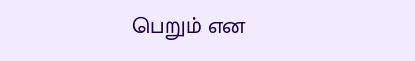பெறும் என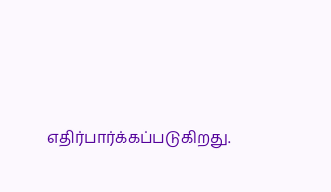எதிர்பார்க்கப்படுகிறது.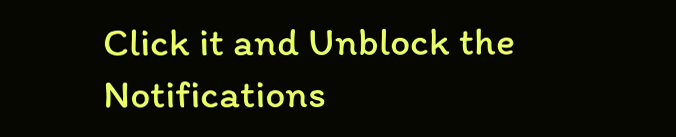Click it and Unblock the Notifications